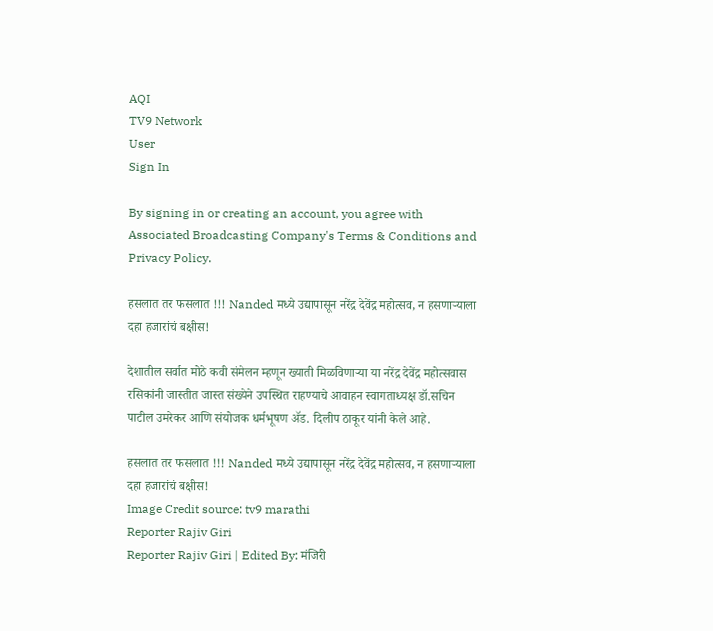AQI
TV9 Network
User
Sign In

By signing in or creating an account, you agree with Associated Broadcasting Company's Terms & Conditions and Privacy Policy.

हसलात तर फसलात !!! Nanded मध्ये उद्यापासून नरेंद्र देवेंद्र महोत्सव, न हसणाऱ्याला दहा हजारांचं बक्षीस!

देशातील सर्वात मोठे कवी संमेलन म्हणून ख्याती मिळविणाऱ्या या नरेंद्र देवेंद्र महोत्सवास रसिकांनी जास्तीत जास्त संख्येने उपस्थित राहण्याचे आवाहन स्वागताध्यक्ष डॉ.सचिन पाटील उमरेकर आणि संयोजक धर्मभूषण ॲड. दिलीप ठाकूर यांनी केले आहे.

हसलात तर फसलात !!! Nanded मध्ये उद्यापासून नरेंद्र देवेंद्र महोत्सव, न हसणाऱ्याला दहा हजारांचं बक्षीस!
Image Credit source: tv9 marathi
Reporter Rajiv Giri
Reporter Rajiv Giri | Edited By: मंजिरी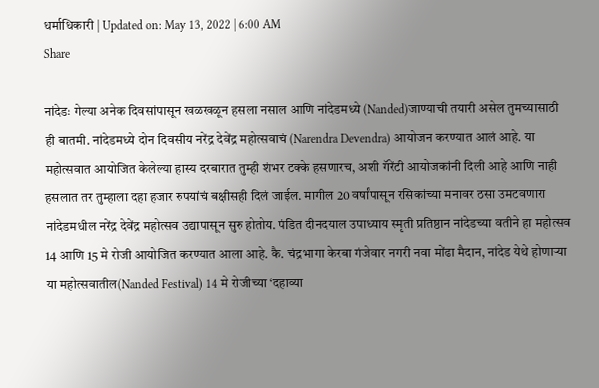धर्माधिकारी | Updated on: May 13, 2022 | 6:00 AM
Share

नांदेडः गेल्या अनेक दिवसांपासून खळखळून हसला नसाल आणि नांदेडमध्ये (Nanded)जाण्याची तयारी असेल तुमच्यासाठी ही बातमी. नांदेडमध्ये दोन दिवसीय नरेंद्र देवेंद्र महोत्सवाचं (Narendra Devendra) आयोजन करण्यात आलं आहे. या महोत्सवात आयोजित केलेल्या हास्य दरबारात तुम्ही शंभर टक्के हसणारच, अशी गॅरेंटी आयोजकांनी दिली आहे आणि नाही हसलात तर तुम्हाला दहा हजार रुपयांचं बक्षीसही दिलं जाईल. मागील 20 वर्षांपासून रसिकांच्या मनावर ठसा उमटवणारा नांदेडमधील नरेंद्र देवेंद्र महोत्सव उद्यापासून सुरु होतोय. पंडित दीनदयाल उपाध्याय स्मृती प्रतिष्ठान नांदेडच्या वतीने हा महोत्सव 14 आणि 15 मे रोजी आयोजित करण्यात आला आहे. कै. चंद्रभागा केरबा गंजेवार नगरी नवा मोंढा मैदान, नांदेड येथे होणाऱ्या या महोत्सवातील(Nanded Festival) 14 मे रोजीच्या ‘दहाव्या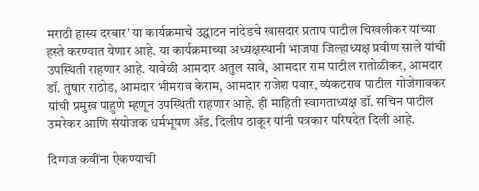मराठी हास्य दरबार’ या कार्यक्रमाचे उद्घाटन नांदेडचे खासदार प्रताप पाटील चिखलीकर यांच्या हस्ते करण्यात येणार आहे. या कार्यक्रमाच्या अध्यक्षस्थानी भाजपा जिल्हाध्यक्ष प्रवीण साले यांची उपस्थिती राहणार आहे. यावेळी आमदार अतुल सावे, आमदार राम पाटील रातोळीकर, आमदार डॉ. तुषार राठोड, आमदार भीमराव केराम, आमदार राजेश पवार, व्यंकटराव पाटील गोजेगावकर यांची प्रमुख पाहुणे म्हणून उपस्थिती राहणार आहे. ही माहिती स्वागताध्यक्ष डॉ. सचिन पाटील उमरेकर आणि संयोजक धर्मभूषण ॲड. दिलीप ठाकूर यांनी पत्रकार परिषदेत दिली आहे.

दिग्गज कवींना ऐकण्याची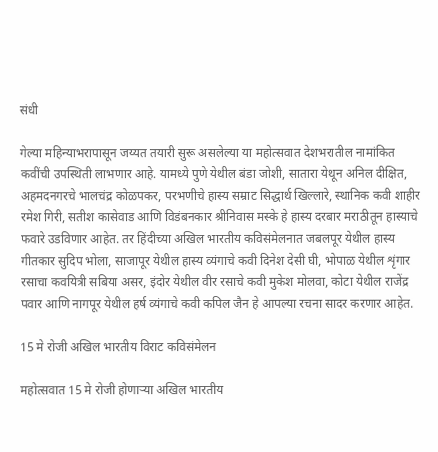संधी

गेल्या महिन्याभरापासून जय्यत तयारी सुरू असलेल्या या महोत्सवात देशभरातील नामांकित कवींची उपस्थिती लाभणार आहे. यामध्ये पुणे येथील बंडा जोशी, सातारा येथून अनिल दीक्षित, अहमदनगरचे भालचंद्र कोळपकर, परभणीचे हास्य सम्राट सिद्धार्थ खिल्लारे, स्थानिक कवी शाहीर रमेश गिरी, सतीश कासेवाड आणि विडंबनकार श्रीनिवास मस्के हे हास्य दरबार मराठीतून हास्याचे फवारे उडविणार आहेत. तर हिंदीच्या अखिल भारतीय कविसंमेलनात जबलपूर येथील हास्य गीतकार सुदिप भोला, साजापूर येथील हास्य व्यंगाचे कवी दिनेश देसी घी, भोपाळ येथील शृंगार रसाचा कवयित्री सबिया असर, इंदोर येथील वीर रसाचे कवी मुकेश मोलवा, कोटा येथील राजेंद्र पवार आणि नागपूर येथील हर्ष व्यंगाचे कवी कपिल जैन हे आपल्या रचना सादर करणार आहेत.

15 मे रोजी अखिल भारतीय विराट कविसंमेलन

महोत्सवात 15 मे रोजी होणाऱ्या अखिल भारतीय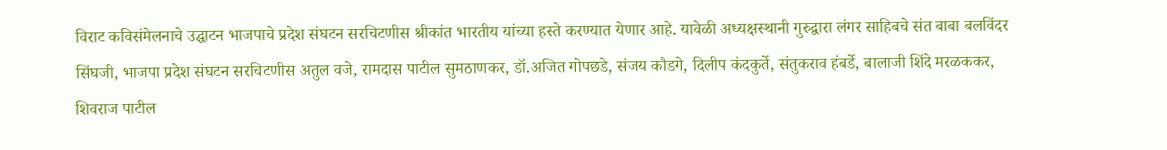विराट कविसंमेलनाचे उद्घाटन भाजपाचे प्रदेश संघटन सरचिटणीस श्रीकांत भारतीय यांच्या हस्ते करण्यात येणार आहे. यावेळी अध्यक्षस्थानी गुरुद्वारा लंगर साहिबचे संत बाबा बलविंदर सिंघजी, भाजपा प्रदेश संघटन सरचिटणीस अतुल वजे, रामदास पाटील सुमठाणकर, डॉ.अजित गोपछडे, संजय कौडगे, दिलीप कंदकुर्ते, संतुकराव हंबर्डे, बालाजी शिंदे मरळककर, शिवराज पाटील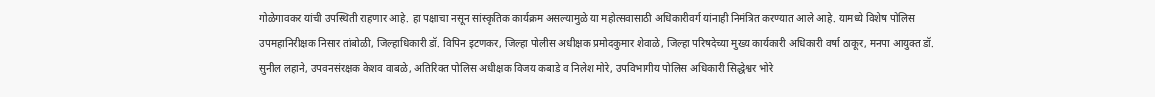गोळेगावकर यांची उपस्थिती राहणार आहे. हा पक्षाचा नसून सांस्कृतिक कार्यक्रम असल्यामुळे या महोत्सवासाठी अधिकारीवर्ग यांनाही निमंत्रित करण्यात आले आहे. यामध्ये विशेष पोलिस उपमहानिरीक्षक निसार तांबोळी, जिल्हाधिकारी डॉ. विपिन इटणकर, जिल्हा पोलीस अधीक्षक प्रमोदकुमार शेवाळे, जिल्हा परिषदेच्या मुख्य कार्यकारी अधिकारी वर्षा ठाकूर, मनपा आयुक्त डॉ. सुनील लहाने, उपवनसंरक्षक केशव वाबळे, अतिरिक्त पोलिस अधीक्षक विजय कबाडे व निलेश मोरे, उपविभागीय पोलिस अधिकारी सिद्धेश्वर भोरे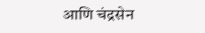आणि चंद्रसेन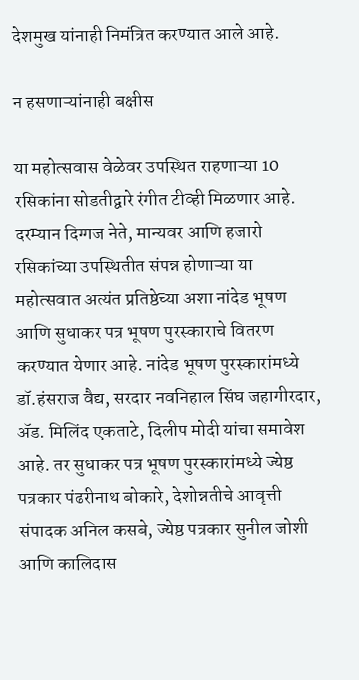देशमुख यांनाही निमंत्रित करण्यात आले आहे.

न हसणाऱ्यांनाही बक्षीस

या महोत्सवास वेळेवर उपस्थित राहणाऱ्या 10 रसिकांना सोडतीद्वारे रंगीत टीव्ही मिळणार आहे. दरम्यान दिग्गज नेते, मान्यवर आणि हजारो रसिकांच्या उपस्थितीत संपन्न होणाऱ्या या महोत्सवात अत्यंत प्रतिष्ठेच्या अशा नांदेड भूषण आणि सुधाकर पत्र भूषण पुरस्काराचे वितरण करण्यात येणार आहे. नांदेड भूषण पुरस्कारांमध्ये डॉ.हंसराज वैद्य, सरदार नवनिहाल सिंघ जहागीरदार, ॲड. मिलिंद एकताटे, दिलीप मोदी यांचा समावेश आहे. तर सुधाकर पत्र भूषण पुरस्कारांमध्ये ज्येष्ठ पत्रकार पंढरीनाथ बोकारे, देशोन्नतीचे आवृत्ती संपादक अनिल कसबे, ज्येष्ठ पत्रकार सुनील जोशी आणि कालिदास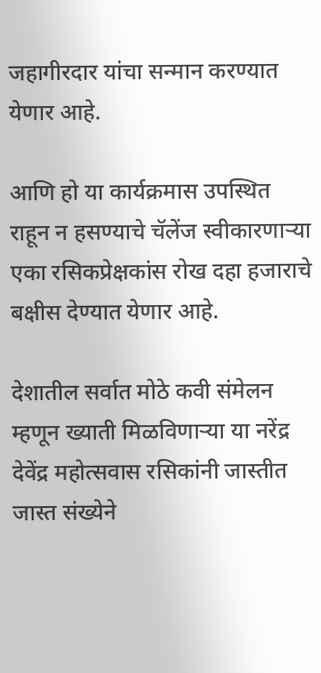जहागीरदार यांचा सन्मान करण्यात येणार आहे.

आणि हो या कार्यक्रमास उपस्थित राहून न हसण्याचे चॅलेंज स्वीकारणाऱ्या एका रसिकप्रेक्षकांस रोख दहा हजाराचे बक्षीस देण्यात येणार आहे.

देशातील सर्वात मोठे कवी संमेलन म्हणून ख्याती मिळविणाऱ्या या नरेंद्र देवेंद्र महोत्सवास रसिकांनी जास्तीत जास्त संख्येने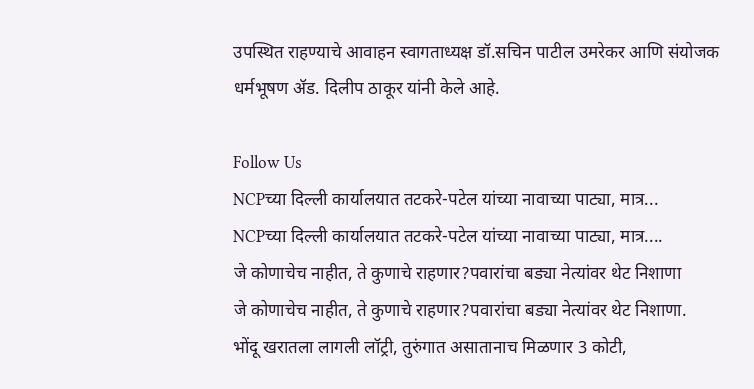उपस्थित राहण्याचे आवाहन स्वागताध्यक्ष डॉ.सचिन पाटील उमरेकर आणि संयोजक धर्मभूषण ॲड. दिलीप ठाकूर यांनी केले आहे.

Follow Us
NCPच्या दिल्ली कार्यालयात तटकरे-पटेल यांच्या नावाच्या पाट्या, मात्र...
NCPच्या दिल्ली कार्यालयात तटकरे-पटेल यांच्या नावाच्या पाट्या, मात्र....
जे कोणाचेच नाहीत, ते कुणाचे राहणार?पवारांचा बड्या नेत्यांवर थेट निशाणा
जे कोणाचेच नाहीत, ते कुणाचे राहणार?पवारांचा बड्या नेत्यांवर थेट निशाणा.
भोंदू खरातला लागली लॉट्री, तुरुंगात असातानाच मिळणार 3 कोटी,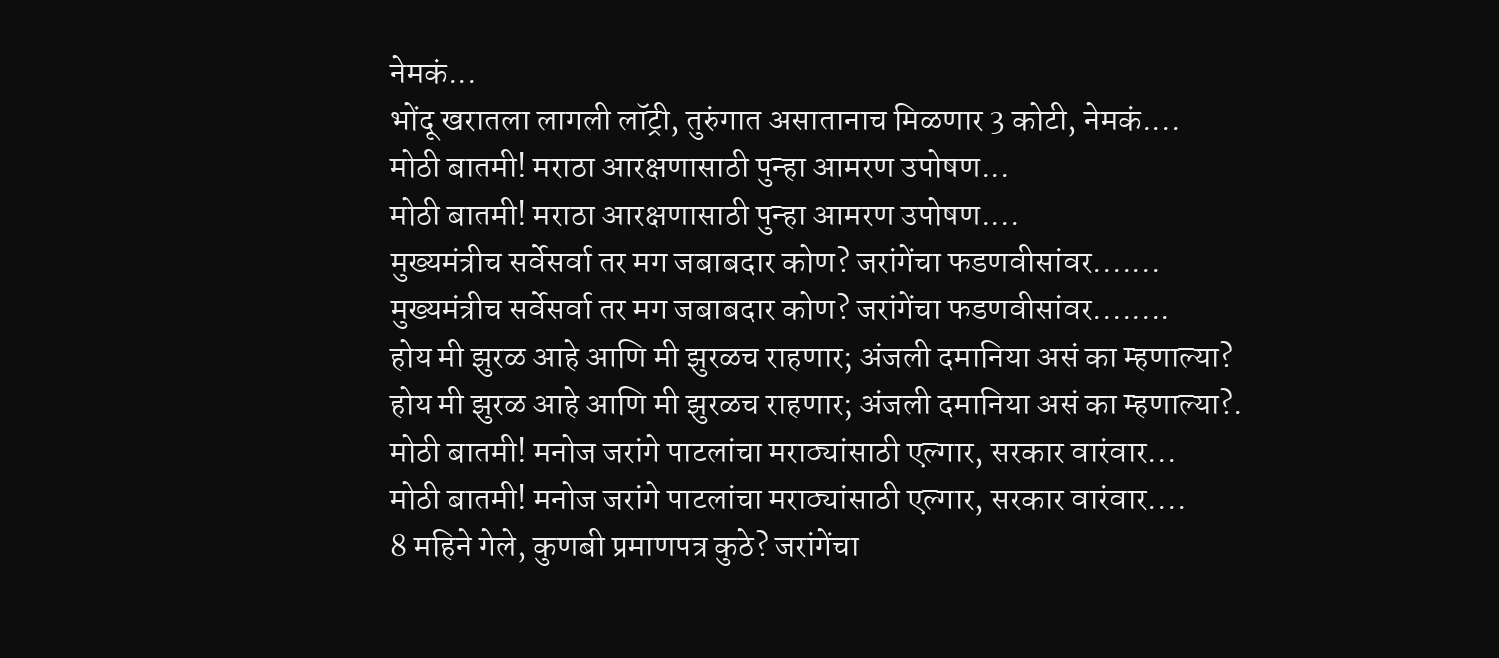नेमकं...
भोंदू खरातला लागली लॉट्री, तुरुंगात असातानाच मिळणार 3 कोटी, नेमकं....
मोठी बातमी! मराठा आरक्षणासाठी पुन्हा आमरण उपोषण...
मोठी बातमी! मराठा आरक्षणासाठी पुन्हा आमरण उपोषण....
मुख्यमंत्रीच सर्वेसर्वा तर मग जबाबदार कोण? जरांगेंचा फडणवीसांवर.......
मुख्यमंत्रीच सर्वेसर्वा तर मग जबाबदार कोण? जरांगेंचा फडणवीसांवर........
होय मी झुरळ आहे आणि मी झुरळच राहणार; अंजली दमानिया असं का म्हणाल्या?
होय मी झुरळ आहे आणि मी झुरळच राहणार; अंजली दमानिया असं का म्हणाल्या?.
मोठी बातमी! मनोज जरांगे पाटलांचा मराठ्यांसाठी एल्गार, सरकार वारंवार...
मोठी बातमी! मनोज जरांगे पाटलांचा मराठ्यांसाठी एल्गार, सरकार वारंवार....
8 महिने गेले, कुणबी प्रमाणपत्र कुठे? जरांगेंचा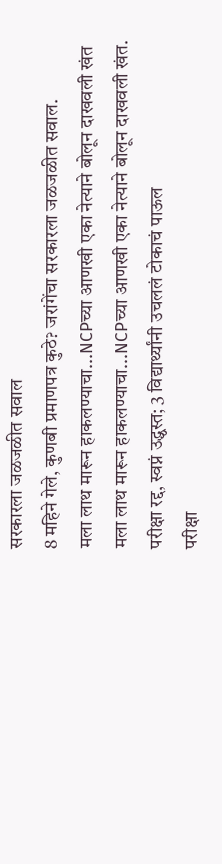सरकारला जळजळीत सवाल
8 महिने गेले, कुणबी प्रमाणपत्र कुठे? जरांगेंचा सरकारला जळजळीत सवाल.
मला लाथ मारून हाकलण्याचा...NCPच्या आणखी एका नेत्याने बोलून दाखवली खंत
मला लाथ मारून हाकलण्याचा...NCPच्या आणखी एका नेत्याने बोलून दाखवली खंत.
परीक्षा रद्द, स्वप्नं उद्ध्वस्त; 3 विद्यार्थ्यांनी उचललं टोकाचं पाऊल
परीक्षा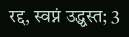रद्द, स्वप्नं उद्ध्वस्त; 3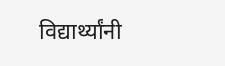विद्यार्थ्यांनी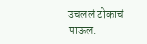उचललं टोकाचं पाऊल.